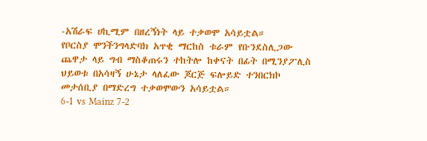-አሽራፍ ሀኪሚም በዘረኝነት ላይ ተቃወሞ አሳይቷል።
የቦርስያ ሞንችንግላድባክ አጥቂ ማርከስ ቱራም የቡንደስሊጋው ጨዋታ ላይ ግብ ማስቆጠሩን ተከትሎ ከቀናት በፊት በሚንያፖሊስ ህይወቱ በአሳዛኝ ሁኔታ ላለፈው ጆርጅ ፍሎይድ ተንበርክኮ መታሰቢያ በማድረግ ተቃወሞውን አሳይቷል።
6-1 vs Mainz 7-2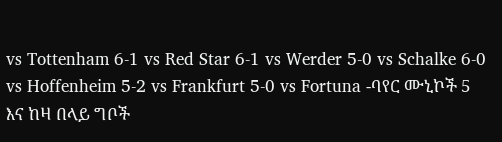vs Tottenham 6-1 vs Red Star 6-1 vs Werder 5-0 vs Schalke 6-0 vs Hoffenheim 5-2 vs Frankfurt 5-0 vs Fortuna -ባየር ሙኒኮች 5 እና ከዛ በላይ ግቦች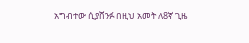አግብተው ሲያሸንፉ በዚህ አመት ለ8ኛ ጊዜ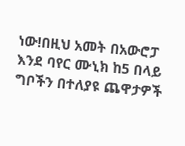ነው!በዚህ አመት በአውሮፓ እንደ ባየር ሙኒክ ከ5 በላይ ግቦችን በተለያዩ ጨዋታዎች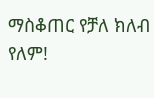ማስቆጠር የቻለ ክለብ የለም!